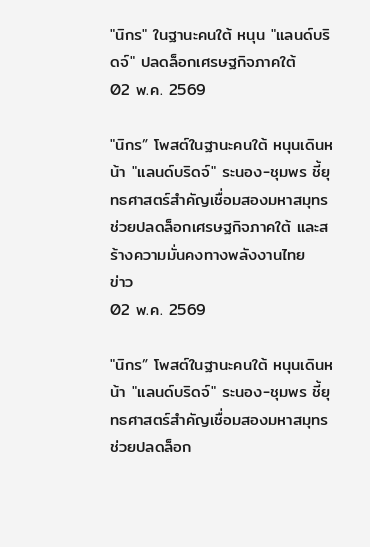"นิกร" ในฐานะคนใต้ หนุน "แลนด์บริดจ์" ปลดล็อกเศรษฐกิจภาคใต้
02 พ.ค. 2569

"นิกร” โพสต์ในฐานะคนใต้ หนุนเดินหน้า "แลนด์บริดจ์" ระนอง-ชุมพร ชี้ยุทธศาสตร์สำคัญเชื่อมสองมหาสมุทร ช่วยปลดล็อกเศรษฐกิจภาคใต้ และสร้างความมั่นคงทางพลังงานไทย
ข่าว
02 พ.ค. 2569

"นิกร” โพสต์ในฐานะคนใต้ หนุนเดินหน้า "แลนด์บริดจ์" ระนอง-ชุมพร ชี้ยุทธศาสตร์สำคัญเชื่อมสองมหาสมุทร ช่วยปลดล็อก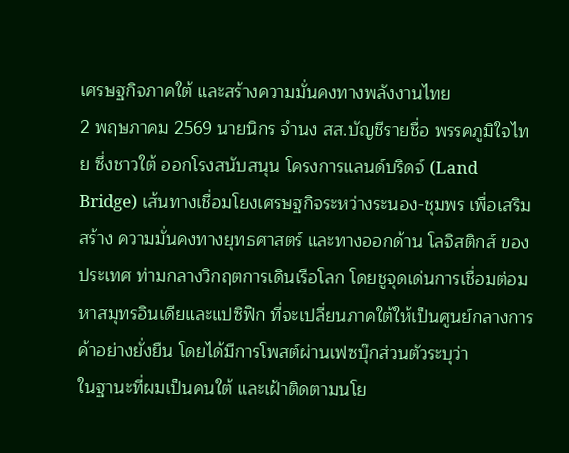เศรษฐกิจภาคใต้ และสร้างความมั่นคงทางพลังงานไทย
2 พฤษภาคม 2569 นายนิกร จำนง สส.บัญชีรายชื่อ พรรคภูมิใจไทย ซึ่งชาวใต้ ออกโรงสนับสนุน โครงการแลนด์บริดจ์ (Land Bridge) เส้นทางเชื่อมโยงเศรษฐกิจระหว่างระนอง-ชุมพร เพื่อเสริมสร้าง ความมั่นคงทางยุทธศาสตร์ และทางออกด้าน โลจิสติกส์ ของประเทศ ท่ามกลางวิกฤตการเดินเรือโลก โดยชูจุดเด่นการเชื่อมต่อมหาสมุทรอินเดียและแปซิฟิก ที่จะเปลี่ยนภาคใต้ให้เป็นศูนย์กลางการค้าอย่างยั่งยืน โดยได้มีการโพสต์ผ่านเฟซบุ๊กส่วนตัวระบุว่า
ในฐานะที่ผมเป็นคนใต้ และเฝ้าติดตามนโย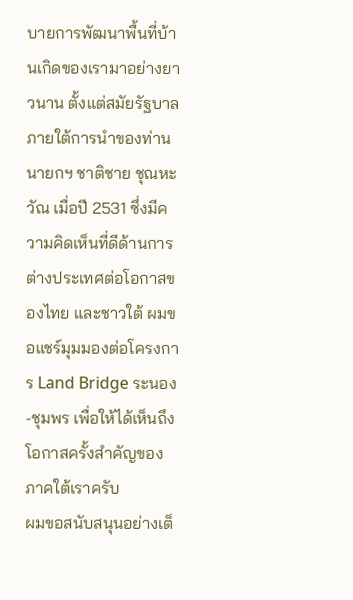บายการพัฒนาพื้นที่บ้านเกิดของเรามาอย่างยาวนาน ตั้งแต่สมัยรัฐบาลภายใต้การนำของท่านนายกฯ ชาติชาย ชุณหะวัณ เมื่อปี 2531 ซึ่งมีความคิดเห็นที่ดีด้านการต่างประเทศต่อโอกาสของไทย และชาวใต้ ผมขอแชร์มุมมองต่อโครงการ Land Bridge ระนอง-ชุมพร เพื่อให้ได้เห็นถึงโอกาสครั้งสำคัญของภาคใต้เราครับ
ผมขอสนับสนุนอย่างเต็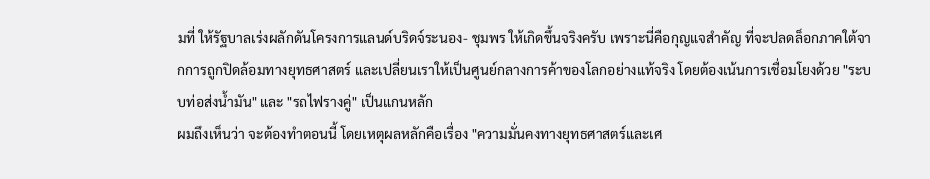มที่ ให้รัฐบาลเร่งผลักดันโครงการแลนด์บริดจ์ระนอง- ชุมพร ให้เกิดขึ้นจริงครับ เพราะนี่คือกุญแจสำคัญ ที่จะปลดล็อกภาคใต้จากการถูกปิดล้อมทางยุทธศาสตร์ และเปลี่ยนเราให้เป็นศูนย์กลางการค้าของโลกอย่างแท้จริง โดยต้องเน้นการเชื่อมโยงด้วย "ระบบท่อส่งน้ำมัน" และ "รถไฟรางคู่" เป็นแกนหลัก
ผมถึงเห็นว่า จะต้องทำตอนนี้ โดยเหตุผลหลักคือเรื่อง "ความมั่นคงทางยุทธศาสตร์และเศ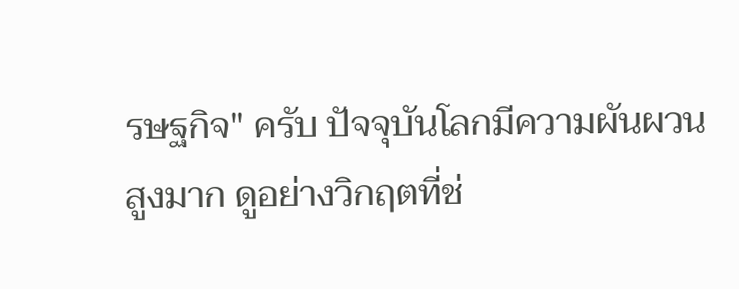รษฐกิจ" ครับ ปัจจุบันโลกมีความผันผวนสูงมาก ดูอย่างวิกฤตที่ช่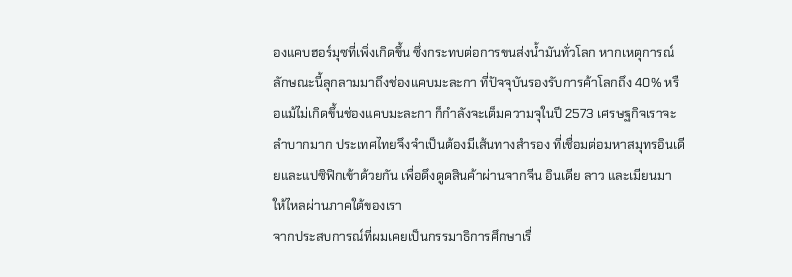องแคบฮอร์มุซที่เพิ่งเกิดขึ้น ซึ่งกระทบต่อการขนส่งน้ำมันทั่วโลก หากเหตุการณ์ลักษณะนี้ลุกลามมาถึงช่องแคบมะละกา ที่ปัจจุบันรองรับการค้าโลกถึง 40% หรือแม้ไม่เกิดขึ้นช่องแคบมะละกา ก็กำลังจะเต็มความจุในปี 2573 เศรษฐกิจเราจะลำบากมาก ประเทศไทยจึงจำเป็นต้องมีเส้นทางสำรอง ที่เชื่อมต่อมหาสมุทรอินเดียและแปซิฟิกเข้าด้วยกัน เพื่อดึงดูดสินค้าผ่านจากจีน อินเดีย ลาว และเมียนมา ให้ไหลผ่านภาคใต้ของเรา
จากประสบการณ์ที่ผมเคยเป็นกรรมาธิการศึกษาเรื่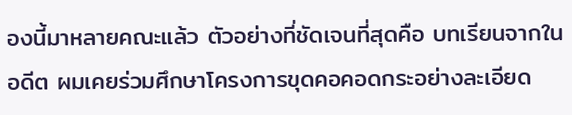องนี้มาหลายคณะแล้ว ตัวอย่างที่ชัดเจนที่สุดคือ บทเรียนจากในอดีต ผมเคยร่วมศึกษาโครงการขุดคอคอดกระอย่างละเอียด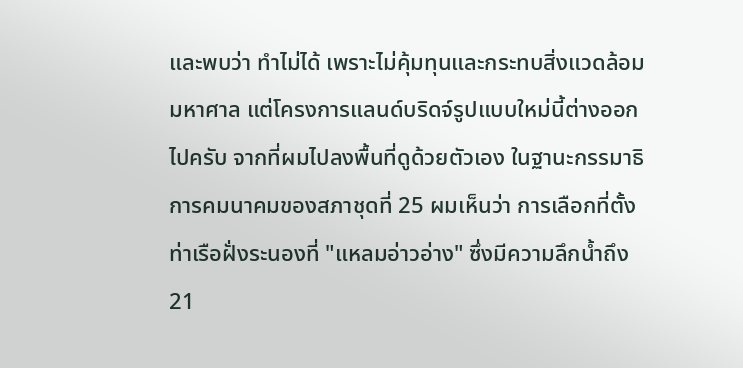และพบว่า ทำไม่ได้ เพราะไม่คุ้มทุนและกระทบสิ่งแวดล้อมมหาศาล แต่โครงการแลนด์บริดจ์รูปแบบใหม่นี้ต่างออกไปครับ จากที่ผมไปลงพื้นที่ดูด้วยตัวเอง ในฐานะกรรมาธิการคมนาคมของสภาชุดที่ 25 ผมเห็นว่า การเลือกที่ตั้งท่าเรือฝั่งระนองที่ "แหลมอ่าวอ่าง" ซึ่งมีความลึกน้ำถึง 21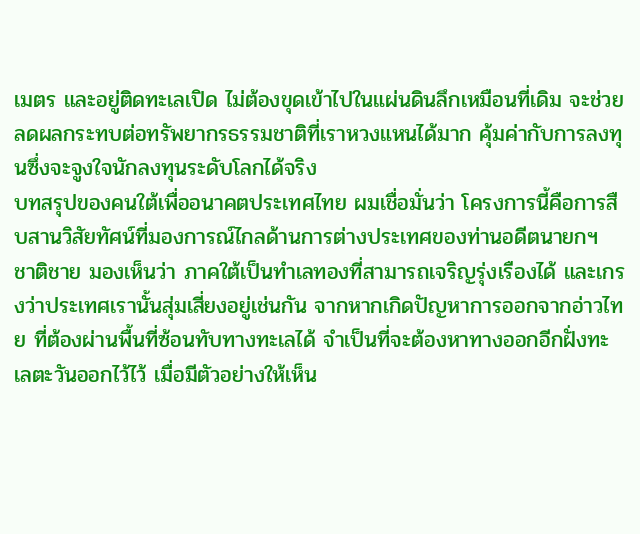เมตร และอยู่ติดทะเลเปิด ไม่ต้องขุดเข้าไปในแผ่นดินลึกเหมือนที่เดิม จะช่วยลดผลกระทบต่อทรัพยากรธรรมชาติที่เราหวงแหนได้มาก คุ้มค่ากับการลงทุนซึ่งจะจูงใจนักลงทุนระดับโลกได้จริง
บทสรุปของคนใต้เพื่ออนาคตประเทศไทย ผมเชื่อมั่นว่า โครงการนี้คือการสืบสานวิสัยทัศน์ที่มองการณ์ไกลด้านการต่างประเทศของท่านอดีตนายกฯ ชาติชาย มองเห็นว่า ภาคใต้เป็นทำเลทองที่สามารถเจริญรุ่งเรืองได้ และเกรงว่าประเทศเรานั้นสุ่มเสี่ยงอยู่เช่นกัน จากหากเกิดปัญหาการออกจากอ่าวไทย ที่ต้องผ่านพื้นที่ซ้อนทับทางทะเลได้ จำเป็นที่จะต้องหาทางออกอีกฝั่งทะเลตะวันออกไว้ไว้ เมื่อมีตัวอย่างให้เห็น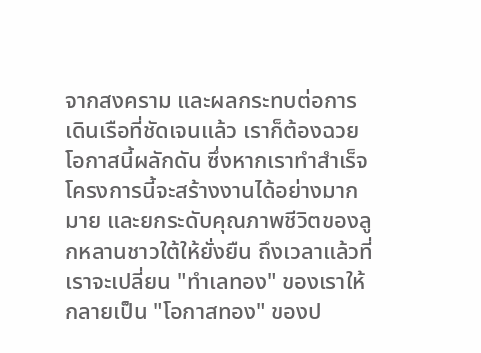จากสงคราม และผลกระทบต่อการเดินเรือที่ชัดเจนแล้ว เราก็ต้องฉวยโอกาสนี้ผลักดัน ซึ่งหากเราทำสำเร็จ โครงการนี้จะสร้างงานได้อย่างมากมาย และยกระดับคุณภาพชีวิตของลูกหลานชาวใต้ให้ยั่งยืน ถึงเวลาแล้วที่เราจะเปลี่ยน "ทำเลทอง" ของเราให้กลายเป็น "โอกาสทอง" ของป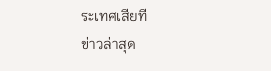ระเทศเสียที
ข่าวล่าสุด